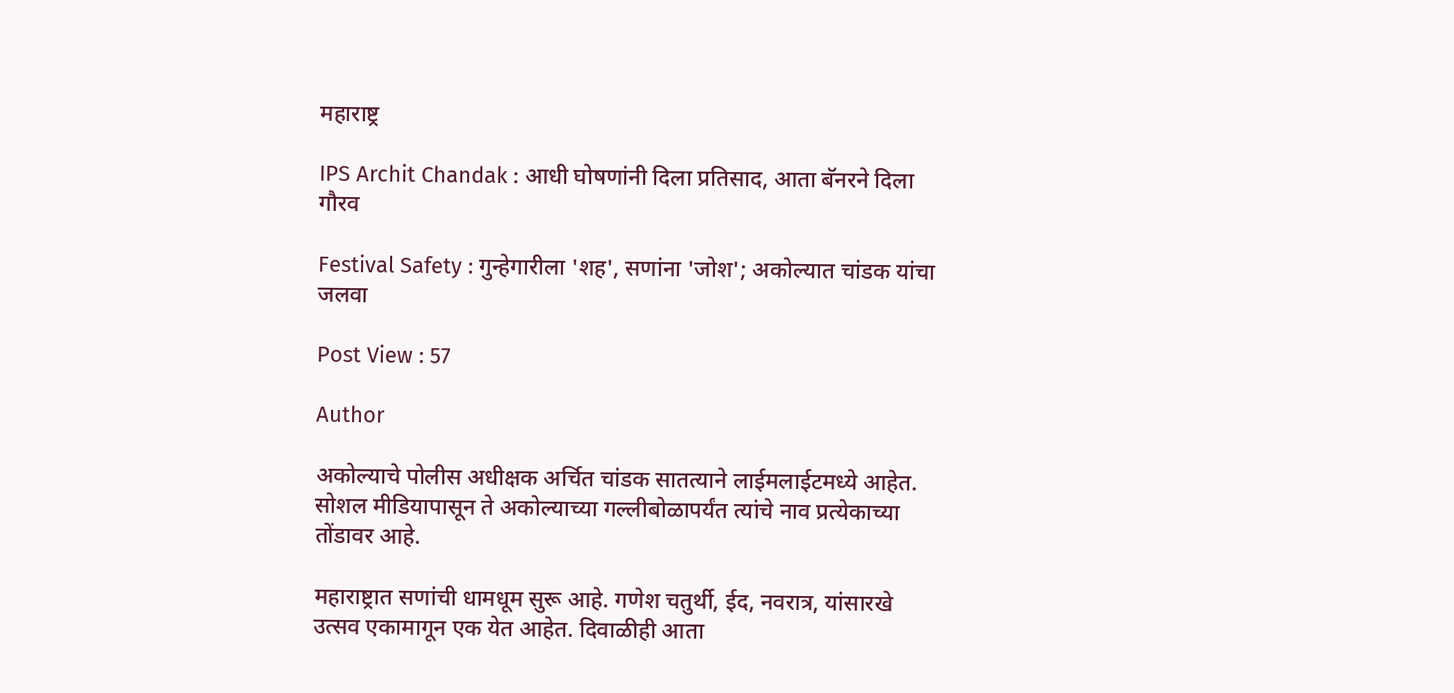महाराष्ट्र

IPS Archit Chandak : आधी घोषणांनी दिला प्रतिसाद, आता बॅनरने दिला गौरव

Festival Safety : गुन्हेगारीला 'शह', सणांना 'जोश'; अकोल्यात चांडक यांचा जलवा

Post View : 57

Author

अकोल्याचे पोलीस अधीक्षक अर्चित चांडक सातत्याने लाईमलाईटमध्ये आहेत. सोशल मीडियापासून ते अकोल्याच्या गल्लीबोळापर्यंत त्यांचे नाव प्रत्येकाच्या तोंडावर आहे.

महाराष्ट्रात सणांची धामधूम सुरू आहे. गणेश चतुर्थी, ईद, नवरात्र, यांसारखे उत्सव एकामागून एक येत आहेत. दिवाळीही आता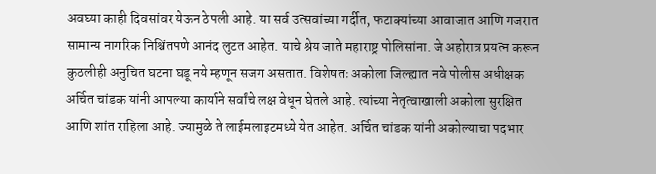अवघ्या काही दिवसांवर येऊन ठेपली आहे. या सर्व उत्सवांच्या गर्दीत, फटाक्यांच्या आवाजात आणि गजरात सामान्य नागरिक निश्चिंतपणे आनंद लुटत आहेत. याचे श्रेय जाते महाराष्ट्र पोलिसांना. जे अहोरात्र प्रयत्न करून कुठलीही अनुचित घटना घडू नये म्हणून सजग असतात. विशेषतः अकोला जिल्ह्यात नवे पोलीस अधीक्षक अर्चित चांडक यांनी आपल्या कार्याने सर्वांचे लक्ष वेधून घेतले आहे. त्यांच्या नेतृत्वाखाली अकोला सुरक्षित आणि शांत राहिला आहे. ज्यामुळे ते लाईमलाइटमध्ये येत आहेत. अर्चित चांडक यांनी अकोल्याचा पदभार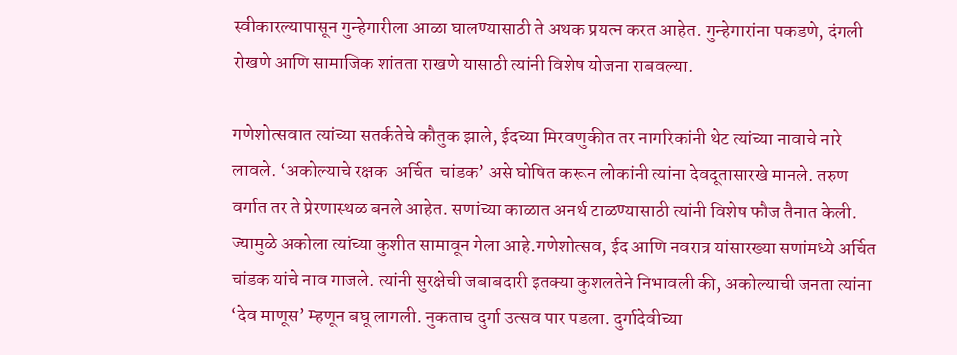स्वीकारल्यापासून गुन्हेगारीला आळा घालण्यासाठी ते अथक प्रयत्न करत आहेत. गुन्हेगारांना पकडणे, दंगली रोखणे आणि सामाजिक शांतता राखणे यासाठी त्यांनी विशेष योजना राबवल्या.

गणेशोत्सवात त्यांच्या सतर्कतेचे कौतुक झाले, ईदच्या मिरवणुकीत तर नागरिकांनी थेट त्यांच्या नावाचे नारे लावले. ‘अकोल्याचे रक्षक  अर्चित  चांडक’ असे घोषित करून लोकांनी त्यांना देवदूतासारखे मानले. तरुण वर्गात तर ते प्रेरणास्थळ बनले आहेत. सणांच्या काळात अनर्थ टाळण्यासाठी त्यांनी विशेष फौज तैनात केली. ज्यामुळे अकोला त्यांच्या कुशीत सामावून गेला आहे.गणेशोत्सव, ईद आणि नवरात्र यांसारख्या सणांमध्ये अर्चित चांडक यांचे नाव गाजले. त्यांनी सुरक्षेची जबाबदारी इतक्या कुशलतेने निभावली की, अकोल्याची जनता त्यांना ‘देव माणूस’ म्हणून बघू लागली. नुकताच दुर्गा उत्सव पार पडला. दुर्गादेवीच्या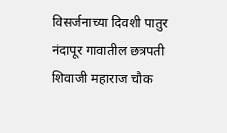विसर्जनाच्या दिवशी पातुर नंदापूर गावातील छत्रपती शिवाजी महाराज चौक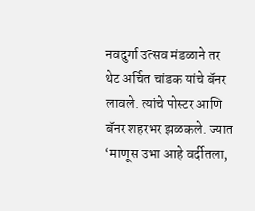नवदुर्गा उत्सव मंडळाने तर थेट अर्चित चांडक यांचे बॅनर लावले. त्यांचे पोस्टर आणि बॅनर शहरभर झळकले. ज्यात ‘माणूस उभा आहे वर्दीतला,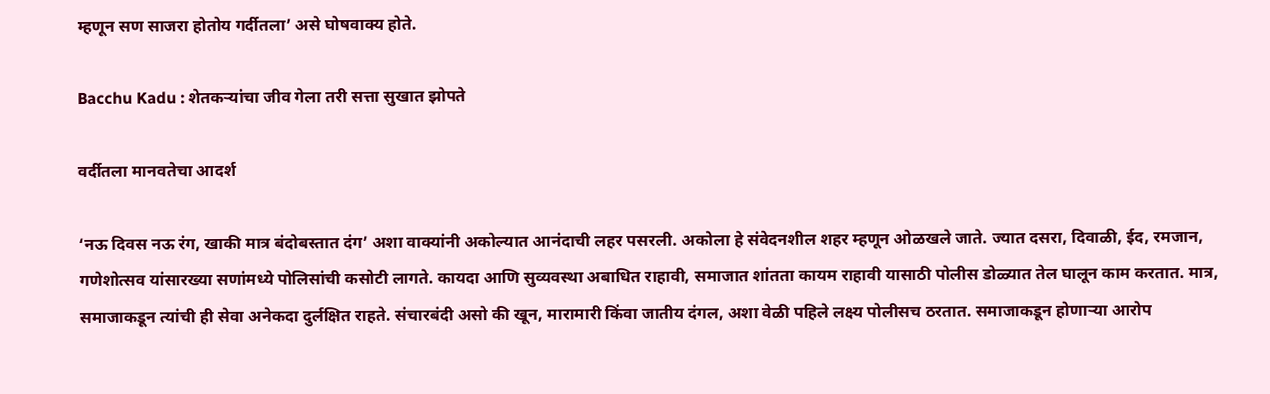म्हणून सण साजरा होतोय गर्दीतला’ असे घोषवाक्य होते.

Bacchu Kadu : शेतकऱ्यांचा जीव गेला तरी सत्ता सुखात झोपते

वर्दीतला मानवतेचा आदर्श

‘नऊ दिवस नऊ रंग, खाकी मात्र बंदोबस्तात दंग’ अशा वाक्यांनी अकोल्यात आनंदाची लहर पसरली. अकोला हे संवेदनशील शहर म्हणून ओळखले जाते. ज्यात दसरा, दिवाळी, ईद, रमजान, गणेशोत्सव यांसारख्या सणांमध्ये पोलिसांची कसोटी लागते. कायदा आणि सुव्यवस्था अबाधित राहावी, समाजात शांतता कायम राहावी यासाठी पोलीस डोळ्यात तेल घालून काम करतात. मात्र, समाजाकडून त्यांची ही सेवा अनेकदा दुर्लक्षित राहते. संचारबंदी असो की खून, मारामारी किंवा जातीय दंगल, अशा वेळी पहिले लक्ष्य पोलीसच ठरतात. समाजाकडून होणाऱ्या आरोप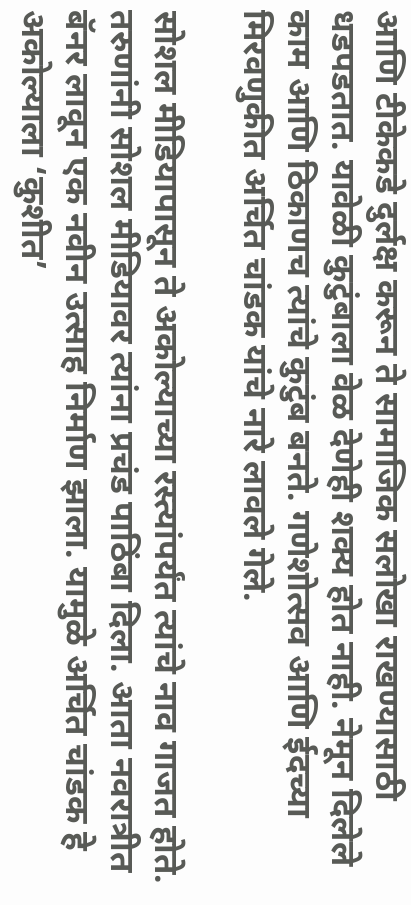आणि टीकेकडे दुर्लक्ष करून ते सामाजिक सलोखा राखण्यासाठी धडपडतात. यावेळी कुटुंबाला वेळ देणेही शक्य होत नाही. नेमून दिलेले काम आणि ठिकाणच त्यांचे कुटुंब बनते. गणेशोत्सव आणि ईदच्या मिरवणुकीत अर्चित चांडक यांचे नारे लावले गेले.

सोशल मीडियापासून ते अकोल्याच्या रस्त्यांपर्यंत त्यांचे नाव गाजत होते. तरुणांनी सोशल मीडियावर त्यांना प्रचंड पाठिंबा दिला. आता नवरात्रीत बॅनर लावून एक नवीन उत्साह निर्माण झाला. यामुळे अर्चित चांडक हे अकोल्याला ‘कुशीत’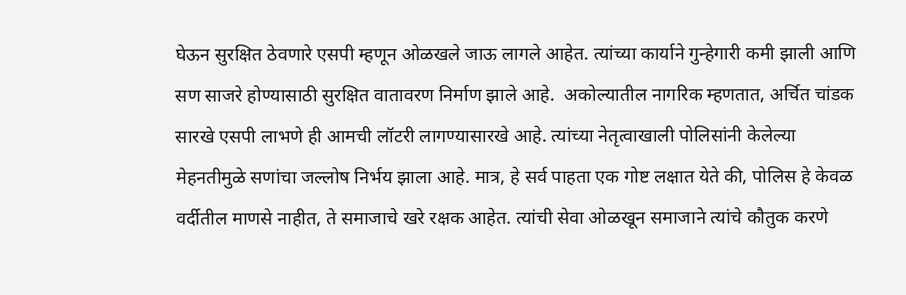घेऊन सुरक्षित ठेवणारे एसपी म्हणून ओळखले जाऊ लागले आहेत. त्यांच्या कार्याने गुन्हेगारी कमी झाली आणि सण साजरे होण्यासाठी सुरक्षित वातावरण निर्माण झाले आहे.  अकोल्यातील नागरिक म्हणतात, अर्चित चांडक सारखे एसपी लाभणे ही आमची लॉटरी लागण्यासारखे आहे. त्यांच्या नेतृत्वाखाली पोलिसांनी केलेल्या मेहनतीमुळे सणांचा जल्लोष निर्भय झाला आहे. मात्र, हे सर्व पाहता एक गोष्ट लक्षात येते की, पोलिस हे केवळ वर्दीतील माणसे नाहीत, ते समाजाचे खरे रक्षक आहेत. त्यांची सेवा ओळखून समाजाने त्यांचे कौतुक करणे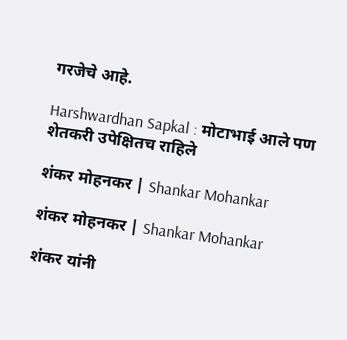गरजेचे आहे.

Harshwardhan Sapkal : मोटाभाई आले पण शेतकरी उपेक्षितच राहिले

शंकर मोहनकर | Shankar Mohankar

शंकर मोहनकर | Shankar Mohankar

शंकर यांनी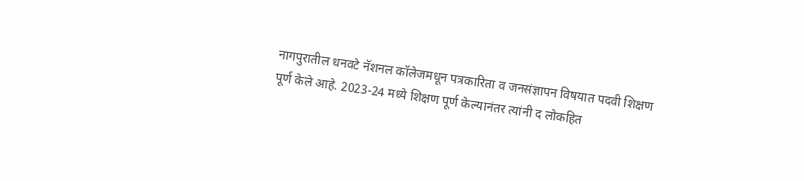नागपुरातील धनवटे नॅशनल कॉलेजमधून पत्रकारिता व जनसंज्ञापन विषयात पदवी शिक्षण पूर्ण केले आहे. 2023-24 मध्ये शिक्षण पूर्ण केल्यानंतर त्यांनी द लोकहित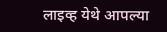लाइव्ह येथे आपल्या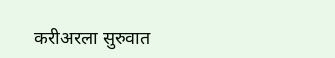करीअरला सुरुवात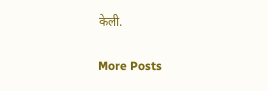केली.

More Posts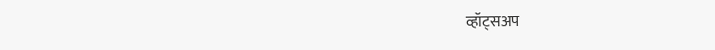व्हॉट्सअप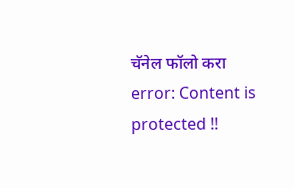चॅनेल फॉलो करा
error: Content is protected !!